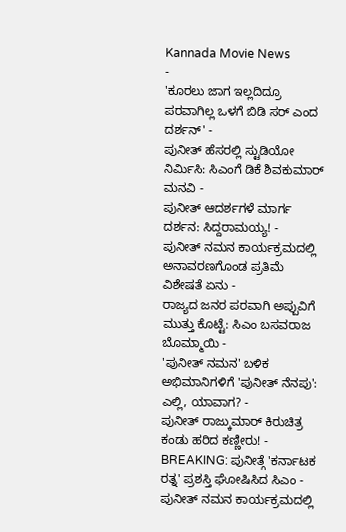Kannada Movie News
-
'ಕೂರಲು ಜಾಗ ಇಲ್ಲದಿದ್ರೂ ಪರವಾಗಿಲ್ಲ ಒಳಗೆ ಬಿಡಿ ಸರ್ ಎಂದ ದರ್ಶನ್' -
ಪುನೀತ್ ಹೆಸರಲ್ಲಿ ಸ್ಟುಡಿಯೋ ನಿರ್ಮಿಸಿ: ಸಿಎಂಗೆ ಡಿಕೆ ಶಿವಕುಮಾರ್ ಮನವಿ -
ಪುನೀತ್ ಆದರ್ಶಗಳೆ ಮಾರ್ಗ ದರ್ಶನ: ಸಿದ್ದರಾಮಯ್ಯ! -
ಪುನೀತ್ ನಮನ ಕಾರ್ಯಕ್ರಮದಲ್ಲಿ ಅನಾವರಣಗೊಂಡ ಪ್ರತಿಮೆ ವಿಶೇಷತೆ ಏನು -
ರಾಜ್ಯದ ಜನರ ಪರವಾಗಿ ಅಪ್ಪುವಿಗೆ ಮುತ್ತು ಕೊಟ್ಟೆ: ಸಿಎಂ ಬಸವರಾಜ ಬೊಮ್ಮಾಯಿ -
'ಪುನೀತ್ ನಮನ' ಬಳಿಕ ಅಭಿಮಾನಿಗಳಿಗೆ 'ಪುನೀತ್ ನೆನಪು': ಎಲ್ಲಿ, ಯಾವಾಗ? -
ಪುನೀತ್ ರಾಜ್ಕುಮಾರ್ ಕಿರುಚಿತ್ರ ಕಂಡು ಹರಿದ ಕಣ್ಣೀರು! -
BREAKING: ಪುನೀತ್ಗೆ 'ಕರ್ನಾಟಕ ರತ್ನ' ಪ್ರಶಸ್ತಿ ಘೋಷಿಸಿದ ಸಿಎಂ -
ಪುನೀತ್ ನಮನ ಕಾರ್ಯಕ್ರಮದಲ್ಲಿ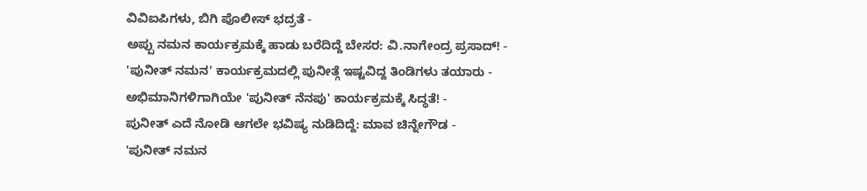ವಿವಿಐಪಿಗಳು, ಬಿಗಿ ಪೊಲೀಸ್ ಭದ್ರತೆ -
ಅಪ್ಪು ನಮನ ಕಾರ್ಯಕ್ರಮಕ್ಕೆ ಹಾಡು ಬರೆದಿದ್ದೆ ಬೇಸರ: ವಿ.ನಾಗೇಂದ್ರ ಪ್ರಸಾದ್! -
'ಪುನೀತ್ ನಮನ' ಕಾರ್ಯಕ್ರಮದಲ್ಲಿ ಪುನೀತ್ಗೆ ಇಷ್ಟವಿದ್ದ ತಿಂಡಿಗಳು ತಯಾರು -
ಅಭಿಮಾನಿಗಳಿಗಾಗಿಯೇ 'ಪುನೀತ್ ನೆನಪು' ಕಾರ್ಯಕ್ರಮಕ್ಕೆ ಸಿದ್ಧತೆ! -
ಪುನೀತ್ ಎದೆ ನೋಡಿ ಆಗಲೇ ಭವಿಷ್ಯ ನುಡಿದಿದ್ದೆ: ಮಾವ ಚಿನ್ನೇಗೌಡ -
'ಪುನೀತ್ ನಮನ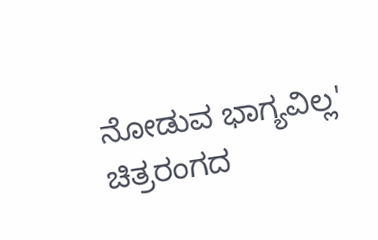ನೋಡುವ ಭಾಗ್ಯವಿಲ್ಲ' ಚಿತ್ರರಂಗದ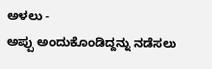ಅಳಲು -
ಅಪ್ಪು ಅಂದುಕೊಂಡಿದ್ದನ್ನು ನಡೆಸಲು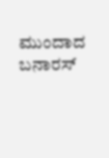ಮುಂದಾದ ಬನಾರಸ್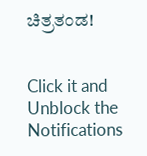ಚಿತ್ರತಂಡ!


Click it and Unblock the Notifications